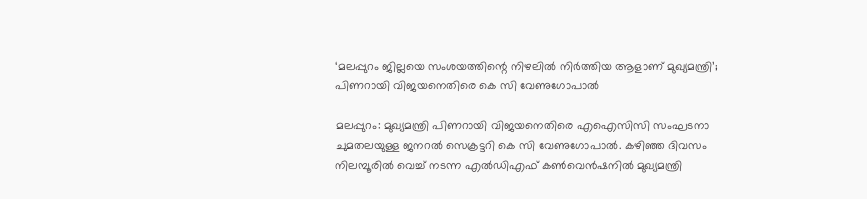‘മലപ്പുറം ജില്ലയെ സംശയത്തിന്റെ നിഴലിൽ നിർത്തിയ ആളാണ് മുഖ്യമന്ത്രി’; പിണറായി വിജയനെതിരെ കെ സി വേണുഗോപാൽ

മലപ്പുറം: മുഖ്യമന്ത്രി പിണറായി വിജയനെതിരെ എഐസിസി സംഘടനാ ചുമതലയുള്ള ജനറല്‍ സെക്രട്ടറി കെ സി വേണുഗോപാല്‍. കഴിഞ്ഞ ദിവസം നിലമ്പൂരില്‍ വെച്ച് നടന്ന എല്‍ഡിഎഫ് കണ്‍വെന്‍ഷനില്‍ മുഖ്യമന്ത്രി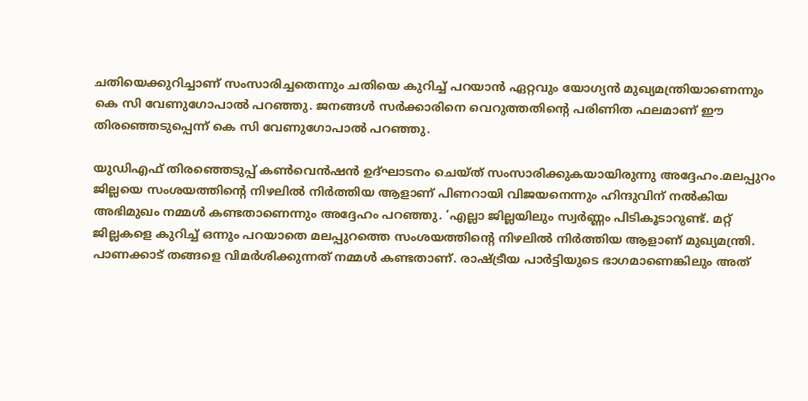ചതിയെക്കുറിച്ചാണ് സംസാരിച്ചതെന്നും ചതിയെ കുറിച്ച് പറയാന്‍ ഏറ്റവും യോഗ്യന്‍ മുഖ്യമന്ത്രിയാണെന്നും കെ സി വേണുഗോപാല്‍ പറഞ്ഞു. ജനങ്ങള്‍ സര്‍ക്കാരിനെ വെറുത്തതിന്റെ പരിണിത ഫലമാണ് ഈ തിരഞ്ഞെടുപ്പെന്ന് കെ സി വേണുഗോപാല്‍ പറഞ്ഞു.

യുഡിഎഫ് തിരഞ്ഞെടുപ്പ് കണ്‍വെന്‍ഷന്‍ ഉദ്ഘാടനം ചെയ്ത് സംസാരിക്കുകയായിരുന്നു അദ്ദേഹം.മലപ്പുറം ജില്ലയെ സംശയത്തിന്റെ നിഴലില്‍ നിര്‍ത്തിയ ആളാണ് പിണറായി വിജയനെന്നും ഹിന്ദുവിന് നല്‍കിയ അഭിമുഖം നമ്മള്‍ കണ്ടതാണെന്നും അദ്ദേഹം പറഞ്ഞു. ‘എല്ലാ ജില്ലയിലും സ്വര്‍ണ്ണം പിടികൂടാറുണ്ട്. മറ്റ് ജില്ലകളെ കുറിച്ച് ഒന്നും പറയാതെ മലപ്പുറത്തെ സംശയത്തിന്റെ നിഴലില്‍ നിര്‍ത്തിയ ആളാണ് മുഖ്യമന്ത്രി. പാണക്കാട് തങ്ങളെ വിമര്‍ശിക്കുന്നത് നമ്മള്‍ കണ്ടതാണ്. രാഷ്ട്രീയ പാര്‍ട്ടിയുടെ ഭാഗമാണെങ്കിലും അത്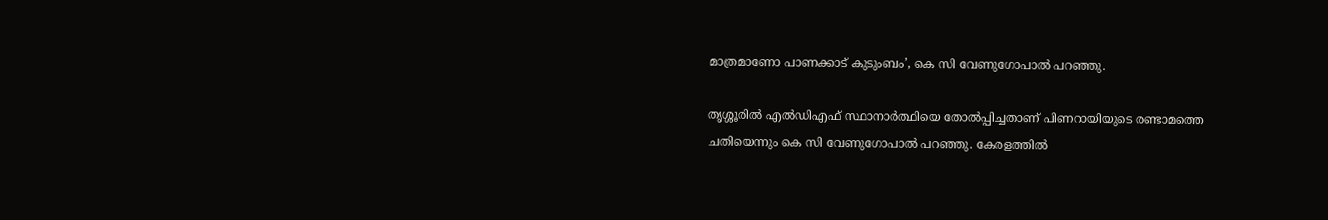മാത്രമാണോ പാണക്കാട് കുടുംബം’, കെ സി വേണുഗോപാല്‍ പറഞ്ഞു.

തൃശ്ശൂരില്‍ എല്‍ഡിഎഫ് സ്ഥാനാര്‍ത്ഥിയെ തോല്‍പ്പിച്ചതാണ് പിണറായിയുടെ രണ്ടാമത്തെ ചതിയെന്നും കെ സി വേണുഗോപാല്‍ പറഞ്ഞു. കേരളത്തില്‍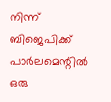നിന്ന് ബിജെപിക്ക് പാര്‍ലമെന്റില്‍ ഒരു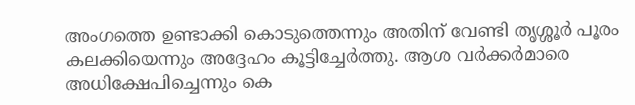അംഗത്തെ ഉണ്ടാക്കി കൊടുത്തെന്നും അതിന് വേണ്ടി തൃശ്ശൂര്‍ പൂരം കലക്കിയെന്നും അദ്ദേഹം കൂട്ടിച്ചേര്‍ത്തു. ആശ വര്‍ക്കര്‍മാരെ അധിക്ഷേപിച്ചെന്നും കെ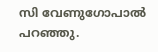സി വേണുഗോപാല്‍ പറഞ്ഞു.